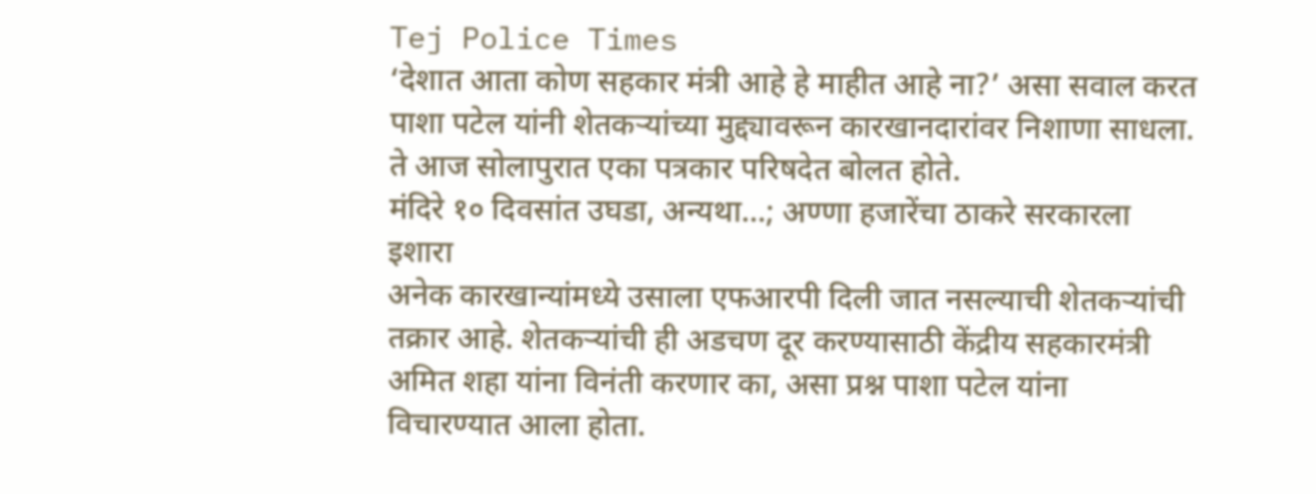Tej Police Times
‘देशात आता कोण सहकार मंत्री आहे हे माहीत आहे ना?’ असा सवाल करत पाशा पटेल यांनी शेतकऱ्यांच्या मुद्द्यावरून कारखानदारांवर निशाणा साधला. ते आज सोलापुरात एका पत्रकार परिषदेत बोलत होते.
मंदिरे १० दिवसांत उघडा, अन्यथा…; अण्णा हजारेंचा ठाकरे सरकारला इशारा
अनेक कारखान्यांमध्ये उसाला एफआरपी दिली जात नसल्याची शेतकऱ्यांची तक्रार आहे. शेतकऱ्यांची ही अडचण दूर करण्यासाठी केंद्रीय सहकारमंत्री अमित शहा यांना विनंती करणार का, असा प्रश्न पाशा पटेल यांना विचारण्यात आला होता.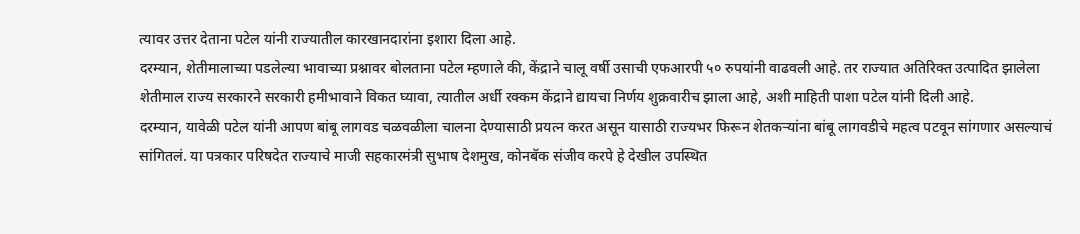त्यावर उत्तर देताना पटेल यांनी राज्यातील कारखानदारांना इशारा दिला आहे.
दरम्यान, शेतीमालाच्या पडलेल्या भावाच्या प्रश्नावर बोलताना पटेल म्हणाले की, केंद्राने चालू वर्षी उसाची एफआरपी ५० रुपयांनी वाढवली आहे. तर राज्यात अतिरिक्त उत्पादित झालेला शेतीमाल राज्य सरकारने सरकारी हमीभावाने विकत घ्यावा, त्यातील अर्धी रक्कम केंद्राने द्यायचा निर्णय शुक्रवारीच झाला आहे, अशी माहिती पाशा पटेल यांनी दिली आहे.
दरम्यान, यावेळी पटेल यांनी आपण बांबू लागवड चळवळीला चालना देण्यासाठी प्रयत्न करत असून यासाठी राज्यभर फिरून शेतकऱ्यांना बांबू लागवडीचे महत्व पटवून सांगणार असल्याचं सांगितलं. या पत्रकार परिषदेत राज्याचे माजी सहकारमंत्री सुभाष देशमुख, कोनबॅक संजीव करपे हे देखील उपस्थित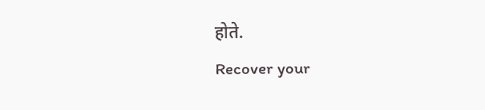होते.
Recover your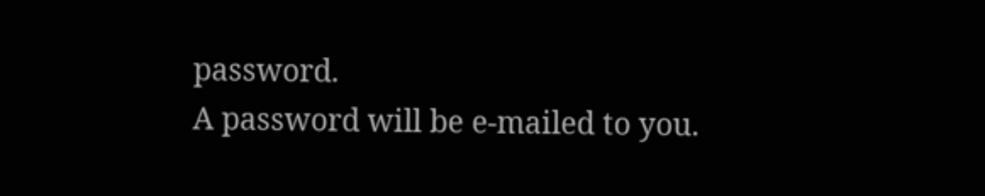password.
A password will be e-mailed to you.